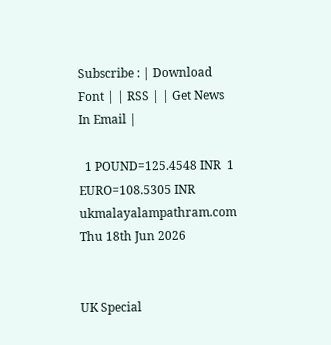Subscribe : | Download Font | | RSS | | Get News In Email |

  1 POUND=125.4548 INR  1 EURO=108.5305 INR
ukmalayalampathram.com
Thu 18th Jun 2026


UK Special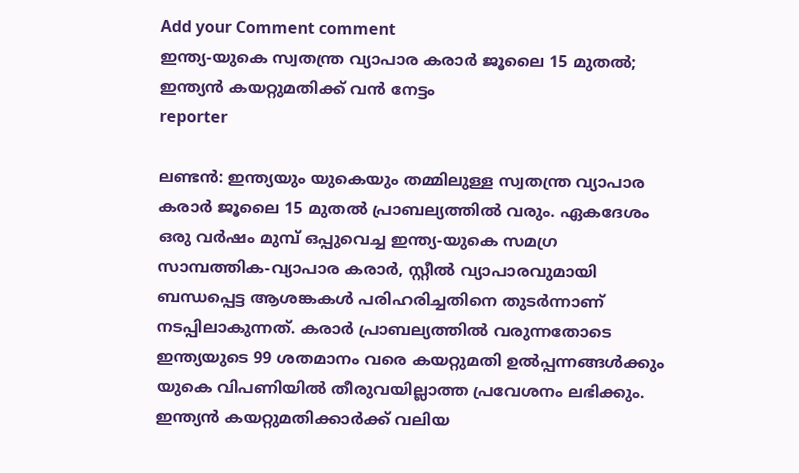Add your Comment comment
ഇന്ത്യ-യുകെ സ്വതന്ത്ര വ്യാപാര കരാര്‍ ജൂലൈ 15 മുതല്‍; ഇന്ത്യന്‍ കയറ്റുമതിക്ക് വന്‍ നേട്ടം
reporter

ലണ്ടന്‍: ഇന്ത്യയും യുകെയും തമ്മിലുള്ള സ്വതന്ത്ര വ്യാപാര കരാര്‍ ജൂലൈ 15 മുതല്‍ പ്രാബല്യത്തില്‍ വരും. ഏകദേശം ഒരു വര്‍ഷം മുമ്പ് ഒപ്പുവെച്ച ഇന്ത്യ-യുകെ സമഗ്ര സാമ്പത്തിക-വ്യാപാര കരാര്‍, സ്റ്റീല്‍ വ്യാപാരവുമായി ബന്ധപ്പെട്ട ആശങ്കകള്‍ പരിഹരിച്ചതിനെ തുടര്‍ന്നാണ് നടപ്പിലാകുന്നത്. കരാര്‍ പ്രാബല്യത്തില്‍ വരുന്നതോടെ ഇന്ത്യയുടെ 99 ശതമാനം വരെ കയറ്റുമതി ഉല്‍പ്പന്നങ്ങള്‍ക്കും യുകെ വിപണിയില്‍ തീരുവയില്ലാത്ത പ്രവേശനം ലഭിക്കും. ഇന്ത്യന്‍ കയറ്റുമതിക്കാര്‍ക്ക് വലിയ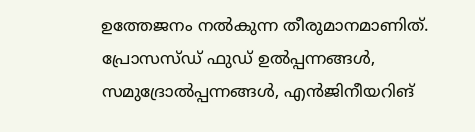ഉത്തേജനം നല്‍കുന്ന തീരുമാനമാണിത്. പ്രോസസ്ഡ് ഫുഡ് ഉല്‍പ്പന്നങ്ങള്‍, സമുദ്രോല്‍പ്പന്നങ്ങള്‍, എന്‍ജിനീയറിങ്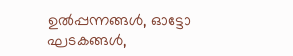ഉല്‍പ്പന്നങ്ങള്‍, ഓട്ടോ ഘടകങ്ങള്‍,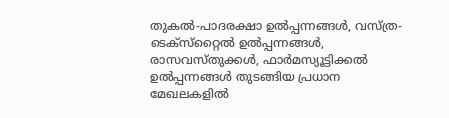തുകല്‍-പാദരക്ഷാ ഉല്‍പ്പന്നങ്ങള്‍, വസ്ത്ര-ടെക്‌സ്‌റ്റൈല്‍ ഉല്‍പ്പന്നങ്ങള്‍, രാസവസ്തുക്കള്‍, ഫാര്‍മസ്യൂട്ടിക്കല്‍ ഉല്‍പ്പന്നങ്ങള്‍ തുടങ്ങിയ പ്രധാന മേഖലകളില്‍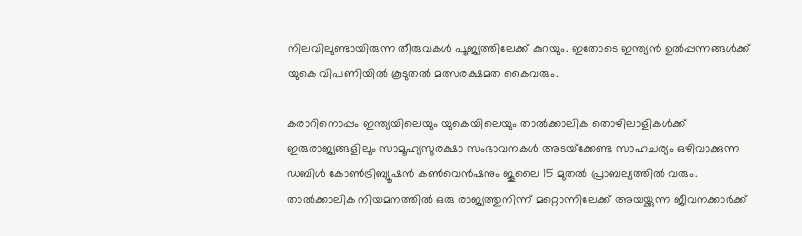നിലവിലുണ്ടായിരുന്ന തീരുവകള്‍ പൂജ്യത്തിലേക്ക് കുറയും. ഇതോടെ ഇന്ത്യന്‍ ഉല്‍പ്പന്നങ്ങള്‍ക്ക് യുകെ വിപണിയില്‍ കൂടുതല്‍ മത്സരക്ഷമത കൈവരും.

കരാറിനൊപ്പം ഇന്ത്യയിലെയും യുകെയിലെയും താല്‍ക്കാലിക തൊഴിലാളികള്‍ക്ക് ഇരുരാജ്യങ്ങളിലും സാമൂഹ്യസുരക്ഷാ സംഭാവനകള്‍ അടയ്‌ക്കേണ്ട സാഹചര്യം ഒഴിവാക്കുന്ന ഡബിള്‍ കോണ്‍ട്രിബ്യൂഷന്‍ കണ്‍വെന്‍ഷനും ജൂലൈ 15 മുതല്‍ പ്രാബല്യത്തില്‍ വരും. താല്‍ക്കാലിക നിയമനത്തില്‍ ഒരു രാജ്യത്തുനിന്ന് മറ്റൊന്നിലേക്ക് അയയ്ക്കുന്ന ജീവനക്കാര്‍ക്ക്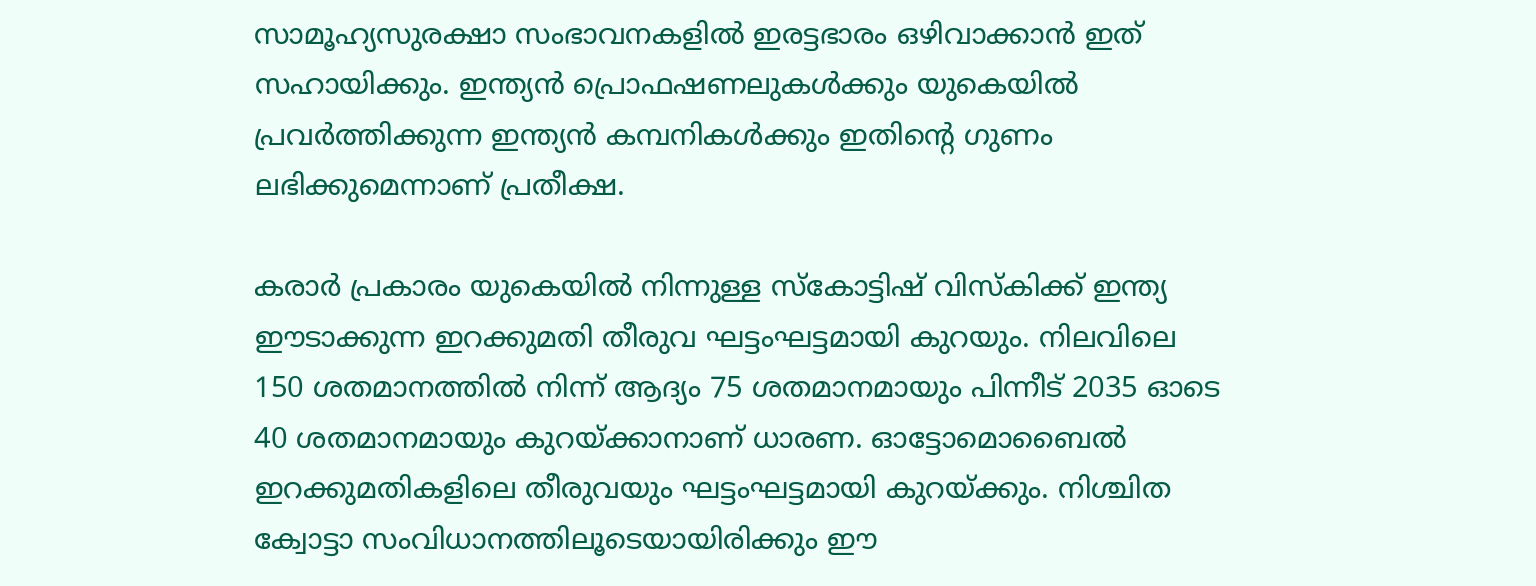സാമൂഹ്യസുരക്ഷാ സംഭാവനകളില്‍ ഇരട്ടഭാരം ഒഴിവാക്കാന്‍ ഇത് സഹായിക്കും. ഇന്ത്യന്‍ പ്രൊഫഷണലുകള്‍ക്കും യുകെയില്‍ പ്രവര്‍ത്തിക്കുന്ന ഇന്ത്യന്‍ കമ്പനികള്‍ക്കും ഇതിന്റെ ഗുണം ലഭിക്കുമെന്നാണ് പ്രതീക്ഷ.

കരാര്‍ പ്രകാരം യുകെയില്‍ നിന്നുള്ള സ്‌കോട്ടിഷ് വിസ്‌കിക്ക് ഇന്ത്യ ഈടാക്കുന്ന ഇറക്കുമതി തീരുവ ഘട്ടംഘട്ടമായി കുറയും. നിലവിലെ 150 ശതമാനത്തില്‍ നിന്ന് ആദ്യം 75 ശതമാനമായും പിന്നീട് 2035 ഓടെ 40 ശതമാനമായും കുറയ്ക്കാനാണ് ധാരണ. ഓട്ടോമൊബൈല്‍ ഇറക്കുമതികളിലെ തീരുവയും ഘട്ടംഘട്ടമായി കുറയ്ക്കും. നിശ്ചിത ക്വോട്ടാ സംവിധാനത്തിലൂടെയായിരിക്കും ഈ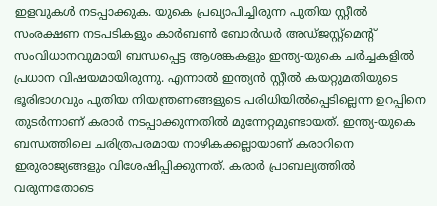ഇളവുകള്‍ നടപ്പാക്കുക. യുകെ പ്രഖ്യാപിച്ചിരുന്ന പുതിയ സ്റ്റീല്‍ സംരക്ഷണ നടപടികളും കാര്‍ബണ്‍ ബോര്‍ഡര്‍ അഡ്ജസ്റ്റ്‌മെന്റ് സംവിധാനവുമായി ബന്ധപ്പെട്ട ആശങ്കകളും ഇന്ത്യ-യുകെ ചര്‍ച്ചകളില്‍ പ്രധാന വിഷയമായിരുന്നു. എന്നാല്‍ ഇന്ത്യന്‍ സ്റ്റീല്‍ കയറ്റുമതിയുടെ ഭൂരിഭാഗവും പുതിയ നിയന്ത്രണങ്ങളുടെ പരിധിയില്‍പ്പെടില്ലെന്ന ഉറപ്പിനെ തുടര്‍ന്നാണ് കരാര്‍ നടപ്പാക്കുന്നതില്‍ മുന്നേറ്റമുണ്ടായത്. ഇന്ത്യ-യുകെ ബന്ധത്തിലെ ചരിത്രപരമായ നാഴികക്കല്ലായാണ് കരാറിനെ ഇരുരാജ്യങ്ങളും വിശേഷിപ്പിക്കുന്നത്. കരാര്‍ പ്രാബല്യത്തില്‍ വരുന്നതോടെ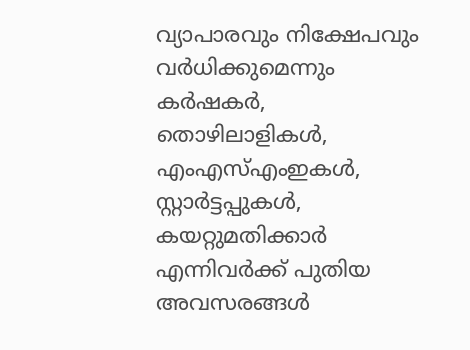വ്യാപാരവും നിക്ഷേപവും വര്‍ധിക്കുമെന്നും കര്‍ഷകര്‍, തൊഴിലാളികള്‍, എംഎസ്എംഇകള്‍, സ്റ്റാര്‍ട്ടപ്പുകള്‍, കയറ്റുമതിക്കാര്‍ എന്നിവര്‍ക്ക് പുതിയ അവസരങ്ങള്‍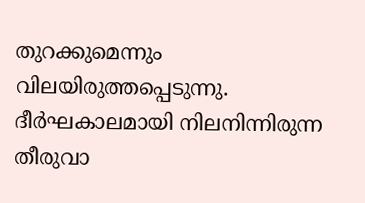തുറക്കുമെന്നും വിലയിരുത്തപ്പെടുന്നു. ദീര്‍ഘകാലമായി നിലനിന്നിരുന്ന തീരുവാ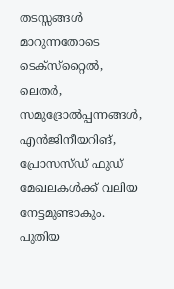തടസ്സങ്ങള്‍ മാറുന്നതോടെ ടെക്‌സ്‌റ്റൈല്‍, ലെതര്‍, സമുദ്രോല്‍പ്പന്നങ്ങള്‍, എന്‍ജിനീയറിങ്, പ്രോസസ്ഡ് ഫുഡ് മേഖലകള്‍ക്ക് വലിയ നേട്ടമുണ്ടാകും. പുതിയ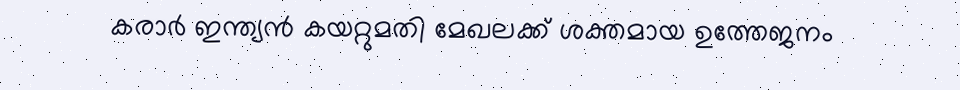കരാര്‍ ഇന്ത്യന്‍ കയറ്റുമതി മേഖലക്ക് ശക്തമായ ഉത്തേജനം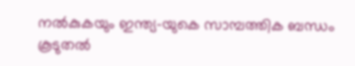നല്‍കുകയും ഇന്ത്യ-യുകെ സാമ്പത്തിക ബന്ധം കൂടുതല്‍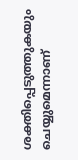ശക്തിപ്പെടുത്തുകയും ചെയ്യുമെന്നാണ്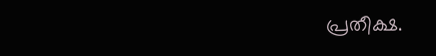പ്രതീക്ഷ.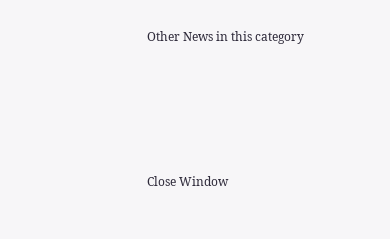Other News in this category








Close Window